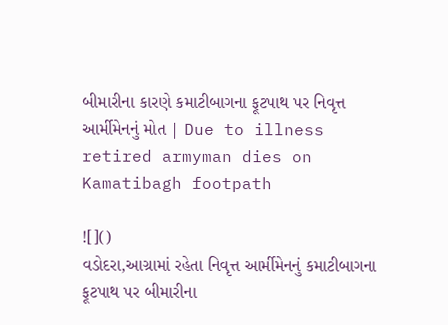બીમારીના કારણે કમાટીબાગના ફૂટપાથ પર નિવૃત્ત આર્મીમેનનું મોત | Due to illness retired armyman dies on Kamatibagh footpath

![]()
વડોદરા,આગ્રામાં રહેતા નિવૃત્ત આર્મીમેનનું કમાટીબાગના ફૂટપાથ પર બીમારીના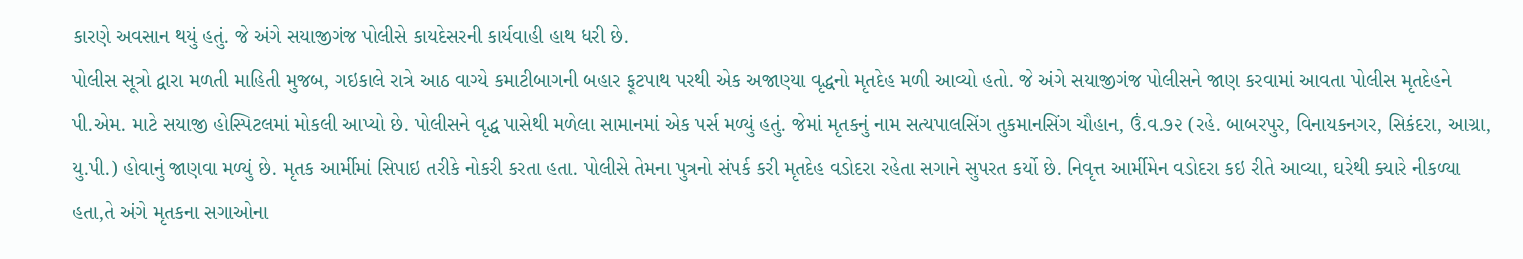કારણે અવસાન થયું હતું. જે અંગે સયાજીગંજ પોલીસે કાયદેસરની કાર્યવાહી હાથ ધરી છે.
પોલીસ સૂત્રો દ્વારા મળતી માહિતી મુજબ, ગઇકાલે રાત્રે આઠ વાગ્યે કમાટીબાગની બહાર ફૂટપાથ પરથી એક અજાણ્યા વૃદ્ધનો મૃતદેહ મળી આવ્યો હતો. જે અંગે સયાજીગંજ પોલીસને જાણ કરવામાં આવતા પોલીસ મૃતદેહને પી.એમ. માટે સયાજી હોસ્પિટલમાં મોકલી આપ્યો છે. પોલીસને વૃદ્ધ પાસેથી મળેલા સામાનમાં એક પર્સ મળ્યું હતું. જેમાં મૃતકનું નામ સત્યપાલસિંગ તુકમાનસિંગ ચૌહાન, ઉં.વ.૭૨ (રહે. બાબરપુર, વિનાયકનગર, સિકંદરા, આગ્રા, યુ.પી.) હોવાનું જાણવા મળ્યું છે. મૃતક આર્મીમાં સિપાઇ તરીકે નોકરી કરતા હતા. પોલીસે તેમના પુત્રનો સંપર્ક કરી મૃતદેહ વડોદરા રહેતા સગાને સુપરત કર્યો છે. નિવૃત્ત આર્મીમેન વડોદરા કઇ રીતે આવ્યા, ઘરેથી ક્યારે નીકળ્યા હતા,તે અંગે મૃતકના સગાઓના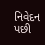નિવેદન પછી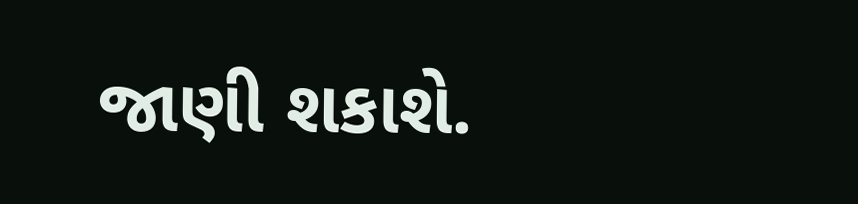જાણી શકાશે.